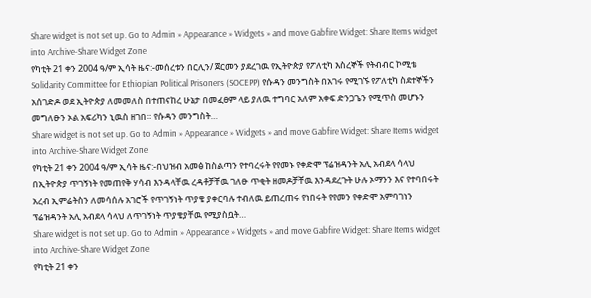Share widget is not set up. Go to Admin » Appearance » Widgets » and move Gabfire Widget: Share Items widget into Archive-Share Widget Zone
የካቲት 21 ቀን 2004 ዓ/ም ኢሳት ዜና:-መሰረቱን በርሊን/ ጀርመን ያደረገዉ የኢትዮጵያ የፖለቲካ እስረኞች የትብብር ኮሚቴ Solidarity Committee for Ethiopian Political Prisoners (SOCEPP) የሱዳን መንግስት በአገሩ የሚገኙ የፖለቲካ ስደተኞችን አሰገድዶ ወደ ኢትዮጵያ ለመመለስ በተጠናከረ ሁኔታ በመፈፀም ላይ ያለዉ ተግባር አለም አቀፍ ድንጋጌን የሚጥስ መሆኑን መግለፁን ኦል አፍሪካን ኒዉስ ዘገበ። የሱዳን መንግስት…
Share widget is not set up. Go to Admin » Appearance » Widgets » and move Gabfire Widget: Share Items widget into Archive-Share Widget Zone
የካቲት 21 ቀን 2004 ዓ/ም ኢሳት ዜና:-በህዝብ አመፅ ከስልጣን የተባረሩት የየመኑ የቀድሞ ፕሬዝዳንት አሊ አብደላ ሳላህ በኢትዮጵያ ጥገኝነት የመጠየቅ ሃሳብ እንዳላቸዉ ረዳቶቻቸዉ ገለፁ ጥቂት ዘመዶቻቸዉ እንዳደረጉት ሁሉ ኦማንን እና የተባበሩት አረብ ኢምሬትስን ለመሳሰሉ አገሮች የጥገኝነት ጥያቄ ያቀርባሉ ተብለዉ ይጠረጠሩ የነበሩት የየመን የቀድሞ አምባገነን ፕሬዝዳንት አሊ አብደላ ሳላህ ለጥገኝነት ጥያቄያቸዉ የሚያስቧት…
Share widget is not set up. Go to Admin » Appearance » Widgets » and move Gabfire Widget: Share Items widget into Archive-Share Widget Zone
የካቲት 21 ቀን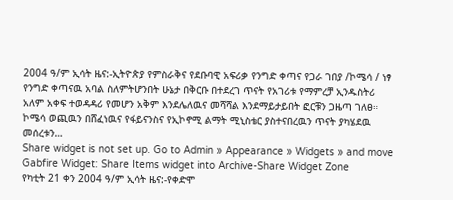2004 ዓ/ም ኢሳት ዜና:-ኢትዮጵያ የምስራቅና የደቡባዊ አፍሪቃ የንግድ ቀጣና የጋራ ገበያ /ኮሜሳ / ነፃ የንግድ ቀጣናዉ አባል ስለምትሆንበት ሁኔታ በቅርቡ በተደረገ ጥናት የአገሪቱ የማምረቻ ኢንዱስትሪ አለም አቀፍ ተወዳዳሪ የመሆን አቅም እንደሌለዉና መሻሻል እንደማይታይበት ፎርቹን ጋዜጣ ገለፀ። ኮሜሳ ወጪዉን በሸፈነዉና የፋይናንስና የኢኮኖሚ ልማት ሚኒስቴር ያስተናበረዉን ጥናት ያካሄደዉ መሰረቱን…
Share widget is not set up. Go to Admin » Appearance » Widgets » and move Gabfire Widget: Share Items widget into Archive-Share Widget Zone
የካቲት 21 ቀን 2004 ዓ/ም ኢሳት ዜና:-የቀድሞ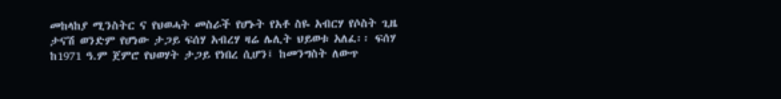መከላከያ ሚንስትር ና የህወሓት መስራች የሆኑት የአቶ ስዬ አብርሃ የሶስት ጊዜ ታናሽ ወንድም የሆነው ታጋይ ፍሰሃ አብረሃ ዛሬ ሌሊት ህይወቱ አለፈ፡፡ ፍሰሃ ከ1971 ዓ.ም ጀምሮ የህወሃት ታጋይ የነበረ ሲሆን፤ ከመንግስት ለውጥ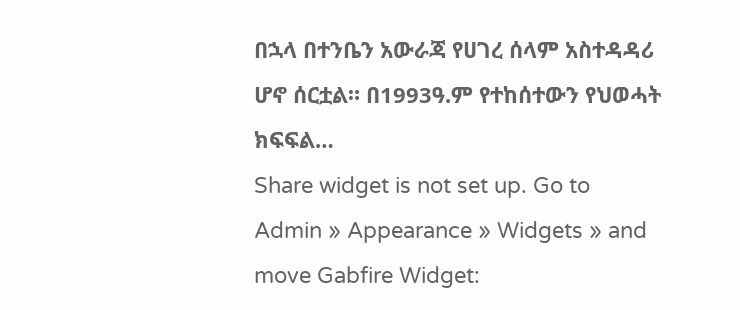በኋላ በተንቤን አውራጃ የሀገረ ሰላም አስተዳዳሪ ሆኖ ሰርቷል። በ1993ዓ.ም የተከሰተውን የህወሓት ክፍፍል…
Share widget is not set up. Go to Admin » Appearance » Widgets » and move Gabfire Widget: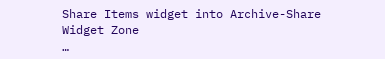Share Items widget into Archive-Share Widget Zone
…